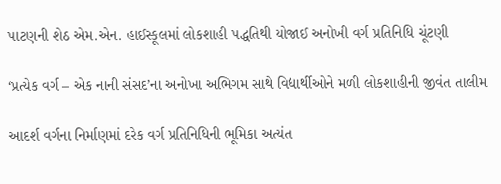પાટણની શેઠ એમ.એન. હાઈસ્કૂલમાં લોકશાહી પદ્ધતિથી યોજાઈ અનોખી વર્ગ પ્રતિનિધિ ચૂંટણી

‘પ્રત્યેક વર્ગ – એક નાની સંસદ’ના અનોખા અભિગમ સાથે વિદ્યાર્થીઓને મળી લોકશાહીની જીવંત તાલીમ

આદર્શ વર્ગના નિર્માણમાં દરેક વર્ગ પ્રતિનિધિની ભૂમિકા અત્યંત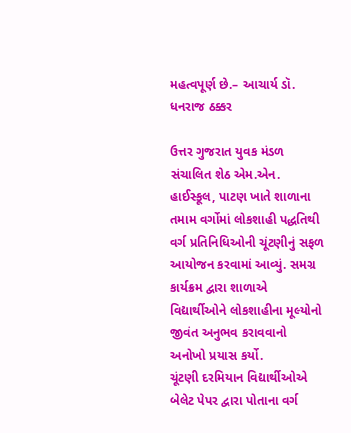મહત્વપૂર્ણ છે.– આચાર્ય ડૉ. ધનરાજ ઠક્કર

ઉત્તર ગુજરાત યુવક મંડળ સંચાલિત શેઠ એમ.એન. હાઈસ્કૂલ, પાટણ ખાતે શાળાના તમામ વર્ગોમાં લોકશાહી પદ્ધતિથી વર્ગ પ્રતિનિધિઓની ચૂંટણીનું સફળ આયોજન કરવામાં આવ્યું. સમગ્ર કાર્યક્રમ દ્વારા શાળાએ વિદ્યાર્થીઓને લોકશાહીના મૂલ્યોનો જીવંત અનુભવ કરાવવાનો અનોખો પ્રયાસ કર્યો.
ચૂંટણી દરમિયાન વિદ્યાર્થીઓએ બેલેટ પેપર દ્વારા પોતાના વર્ગ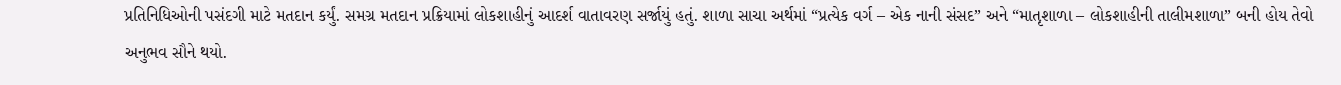પ્રતિનિધિઓની પસંદગી માટે મતદાન કર્યું. સમગ્ર મતદાન પ્રક્રિયામાં લોકશાહીનું આદર્શ વાતાવરણ સર્જાયું હતું. શાળા સાચા અર્થમાં “પ્રત્યેક વર્ગ – એક નાની સંસદ” અને “માતૃશાળા – લોકશાહીની તાલીમશાળા” બની હોય તેવો અનુભવ સૌને થયો.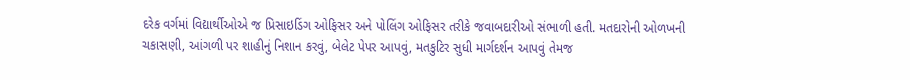દરેક વર્ગમાં વિદ્યાર્થીઓએ જ પ્રિસાઇડિંગ ઓફિસર અને પોલિંગ ઓફિસર તરીકે જવાબદારીઓ સંભાળી હતી. મતદારોની ઓળખની ચકાસણી, આંગળી પર શાહીનું નિશાન કરવું, બેલેટ પેપર આપવું, મતકુટિર સુધી માર્ગદર્શન આપવું તેમજ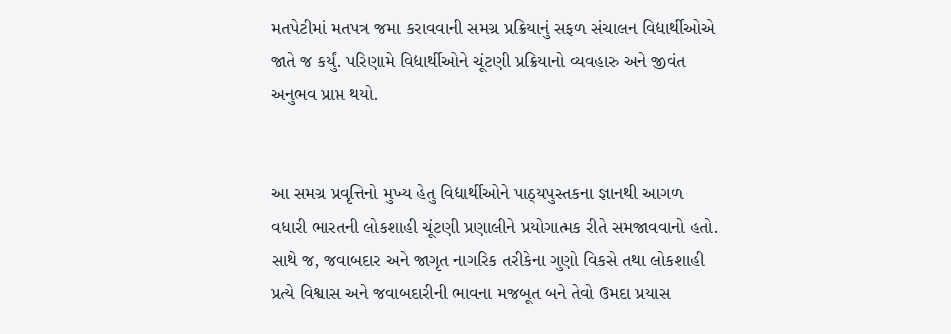મતપેટીમાં મતપત્ર જમા કરાવવાની સમગ્ર પ્રક્રિયાનું સફળ સંચાલન વિદ્યાર્થીઓએ જાતે જ કર્યું. પરિણામે વિદ્યાર્થીઓને ચૂંટણી પ્રક્રિયાનો વ્યવહારુ અને જીવંત અનુભવ પ્રાપ્ત થયો.


આ સમગ્ર પ્રવૃત્તિનો મુખ્ય હેતુ વિદ્યાર્થીઓને પાઠ્યપુસ્તકના જ્ઞાનથી આગળ વધારી ભારતની લોકશાહી ચૂંટણી પ્રણાલીને પ્રયોગાત્મક રીતે સમજાવવાનો હતો. સાથે જ, જવાબદાર અને જાગૃત નાગરિક તરીકેના ગુણો વિકસે તથા લોકશાહી પ્રત્યે વિશ્વાસ અને જવાબદારીની ભાવના મજબૂત બને તેવો ઉમદા પ્રયાસ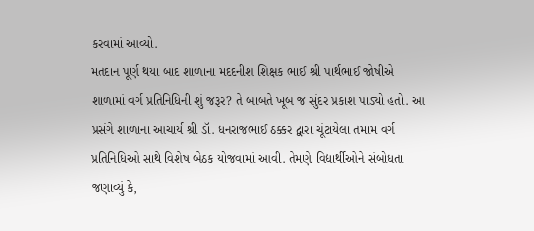કરવામાં આવ્યો.
મતદાન પૂર્ણ થયા બાદ શાળાના મદદનીશ શિક્ષક ભાઈ શ્રી પાર્થભાઈ જોષીએ શાળામાં વર્ગ પ્રતિનિધિની શું જરૂર? તે બાબતે ખૂબ જ સુંદર પ્રકાશ પાડ્યો હતો. આ પ્રસંગે શાળાના આચાર્ય શ્રી ડૉ. ધનરાજભાઈ ઠક્કર દ્વારા ચૂંટાયેલા તમામ વર્ગ પ્રતિનિધિઓ સાથે વિશેષ બેઠક યોજવામાં આવી. તેમણે વિદ્યાર્થીઓને સંબોધતા જણાવ્યું કે,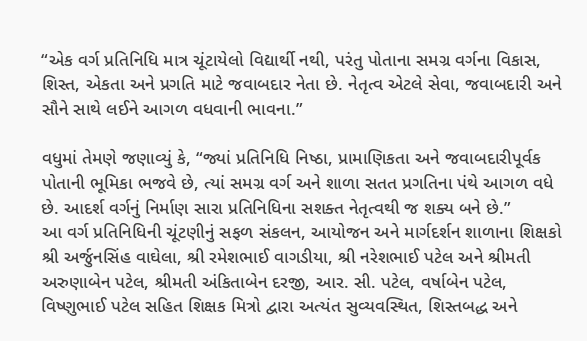“એક વર્ગ પ્રતિનિધિ માત્ર ચૂંટાયેલો વિદ્યાર્થી નથી, પરંતુ પોતાના સમગ્ર વર્ગના વિકાસ, શિસ્ત, એકતા અને પ્રગતિ માટે જવાબદાર નેતા છે. નેતૃત્વ એટલે સેવા, જવાબદારી અને સૌને સાથે લઈને આગળ વધવાની ભાવના.”

વધુમાં તેમણે જણાવ્યું કે, “જ્યાં પ્રતિનિધિ નિષ્ઠા, પ્રામાણિકતા અને જવાબદારીપૂર્વક પોતાની ભૂમિકા ભજવે છે, ત્યાં સમગ્ર વર્ગ અને શાળા સતત પ્રગતિના પંથે આગળ વધે છે. આદર્શ વર્ગનું નિર્માણ સારા પ્રતિનિધિના સશક્ત નેતૃત્વથી જ શક્ય બને છે.”
આ વર્ગ પ્રતિનિધિની ચૂંટણીનું સફળ સંકલન, આયોજન અને માર્ગદર્શન શાળાના શિક્ષકો શ્રી અર્જુનસિંહ વાઘેલા, શ્રી રમેશભાઈ વાગડીયા, શ્રી નરેશભાઈ પટેલ અને શ્રીમતી અરુણાબેન પટેલ, શ્રીમતી અંકિતાબેન દરજી, આર. સી. પટેલ, વર્ષાબેન પટેલ, વિષ્ણુભાઈ પટેલ સહિત શિક્ષક મિત્રો દ્વારા અત્યંત સુવ્યવસ્થિત, શિસ્તબદ્ધ અને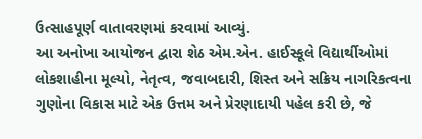ઉત્સાહપૂર્ણ વાતાવરણમાં કરવામાં આવ્યું.
આ અનોખા આયોજન દ્વારા શેઠ એમ.એન. હાઈસ્કૂલે વિદ્યાર્થીઓમાં લોકશાહીના મૂલ્યો, નેતૃત્વ, જવાબદારી, શિસ્ત અને સક્રિય નાગરિકત્વના ગુણોના વિકાસ માટે એક ઉત્તમ અને પ્રેરણાદાયી પહેલ કરી છે, જે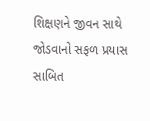શિક્ષણને જીવન સાથે જોડવાનો સફળ પ્રયાસ સાબિત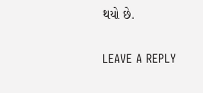થયો છે.

LEAVE A REPLY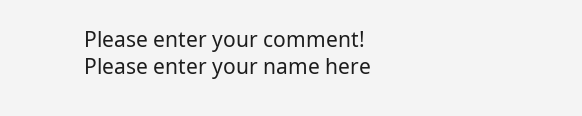Please enter your comment!
Please enter your name here